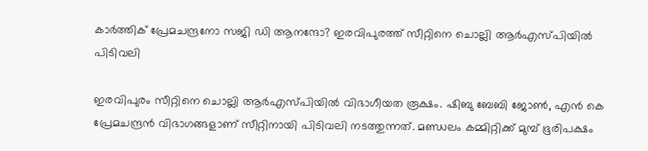കാര്‍ത്തിക് പ്രേമചന്ദ്രനോ സജി ഡി ആനന്ദോ? ഇരവിപുരത്ത് സീറ്റിനെ ചൊല്ലി ആര്‍എസ്പിയില്‍ പിടിവലി

ഇരവിപുരം സീറ്റിനെ ചൊല്ലി ആര്‍എസ്പിയില്‍ വിഭാഗീയത രൂക്ഷം. ഷിബു ബേബി ജോണ്‍, എന്‍ കെ പ്രേമചന്ദ്രന്‍ വിഭാഗങ്ങളാണ് സീറ്റിനായി പിടിവലി നടത്തുന്നത്. മണ്ഡലം കമ്മിറ്റിക്ക് മുമ്പ് ഭൂരിപക്ഷം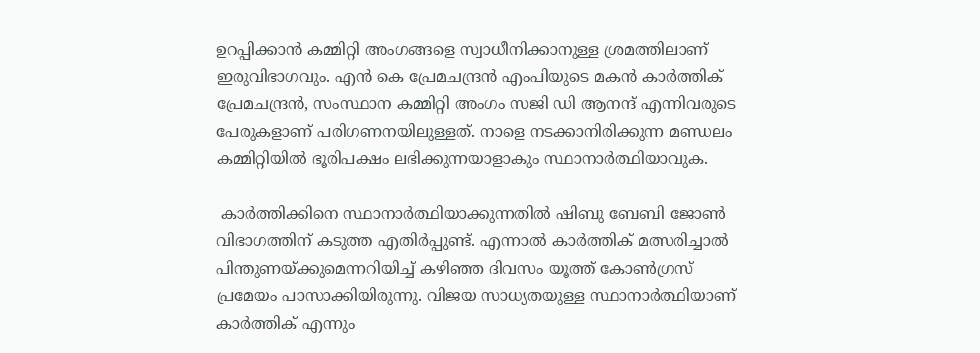ഉറപ്പിക്കാന്‍ കമ്മിറ്റി അംഗങ്ങളെ സ്വാധീനിക്കാനുള്ള ശ്രമത്തിലാണ് ഇരുവിഭാഗവും. എന്‍ കെ പ്രേമചന്ദ്രന്‍ എംപിയുടെ മകന്‍ കാര്‍ത്തിക് പ്രേമചന്ദ്രന്‍, സംസ്ഥാന കമ്മിറ്റി അംഗം സജി ഡി ആനന്ദ് എന്നിവരുടെ പേരുകളാണ് പരിഗണനയിലുള്ളത്. നാളെ നടക്കാനിരിക്കുന്ന മണ്ഡലം കമ്മിറ്റിയില്‍ ഭൂരിപക്ഷം ലഭിക്കുന്നയാളാകും സ്ഥാനാര്‍ത്ഥിയാവുക.

 കാര്‍ത്തിക്കിനെ സ്ഥാനാര്‍ത്ഥിയാക്കുന്നതില്‍ ഷിബു ബേബി ജോണ്‍ വിഭാഗത്തിന് കടുത്ത എതിര്‍പ്പുണ്ട്. എന്നാല്‍ കാര്‍ത്തിക് മത്സരിച്ചാല്‍ പിന്തുണയ്ക്കുമെന്നറിയിച്ച് കഴിഞ്ഞ ദിവസം യൂത്ത് കോണ്‍ഗ്രസ് പ്രമേയം പാസാക്കിയിരുന്നു. വിജയ സാധ്യതയുള്ള സ്ഥാനാര്‍ത്ഥിയാണ് കാര്‍ത്തിക് എന്നും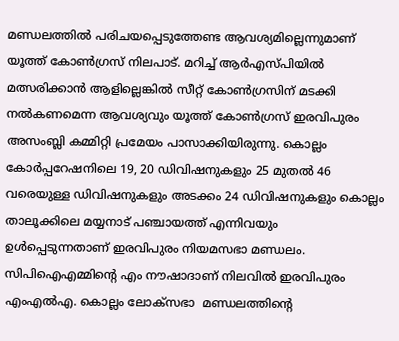മണ്ഡലത്തില്‍ പരിചയപ്പെടുത്തേണ്ട ആവശ്യമില്ലെന്നുമാണ് യൂത്ത് കോണ്‍ഗ്രസ് നിലപാട്. മറിച്ച് ആര്‍എസ്പിയില്‍ മത്സരിക്കാന്‍ ആളില്ലെങ്കില്‍ സീറ്റ് കോണ്‍ഗ്രസിന് മടക്കി നല്‍കണമെന്ന ആവശ്യവും യൂത്ത് കോണ്‍ഗ്രസ് ഇരവിപുരം അസംബ്ലി കമ്മിറ്റി പ്രമേയം പാസാക്കിയിരുന്നു. കൊല്ലം കോര്‍പ്പറേഷനിലെ 19, 20 ഡിവിഷനുകളും 25 മുതല്‍ 46 വരെയുള്ള ഡിവിഷനുകളും അടക്കം 24 ഡിവിഷനുകളും കൊല്ലം താലൂക്കിലെ മയ്യനാട് പഞ്ചായത്ത് എന്നിവയും ഉള്‍പ്പെടുന്നതാണ് ഇരവിപുരം നിയമസഭാ മണ്ഡലം. സിപിഐഎമ്മിന്റെ എം നൗഷാദാണ് നിലവില്‍ ഇരവിപുരം എംഎല്‍എ. കൊല്ലം ലോക്‌സഭാ  മണ്ഡലത്തിന്റെ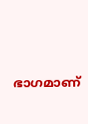ഭാഗമാണ്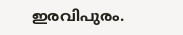ഇരവിപുരം.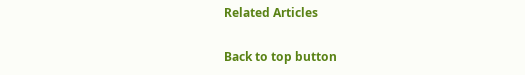Related Articles

Back to top button